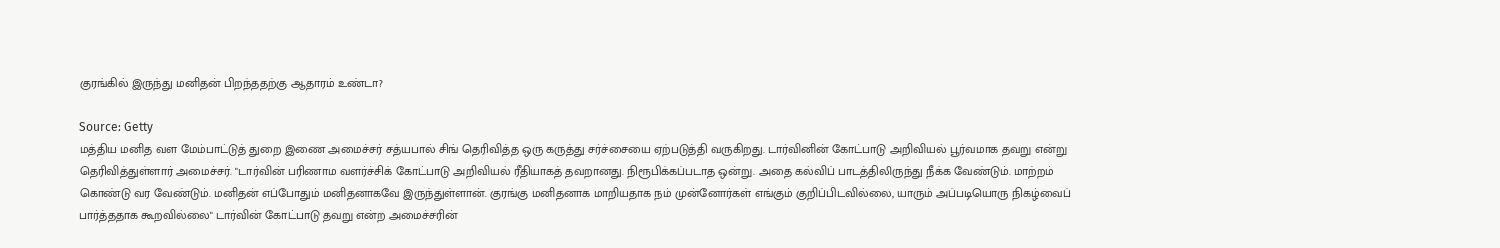குரங்கில் இருந்து மனிதன் பிறந்ததற்கு ஆதாரம் உண்டா?

Source: Getty
மத்திய மனித வள மேம்பாட்டுத் துறை இணை அமைச்சர் சத்யபால் சிங் தெரிவித்த ஒரு கருத்து சர்ச்சையை ஏற்படுத்தி வருகிறது. டார்வினின் கோட்பாடு அறிவியல் பூர்வமாக தவறு என்று தெரிவித்துள்ளார் அமைச்சர். "டார்வின் பரிணாம வளர்ச்சிக் கோட்பாடு அறிவியல் ரீதியாகத் தவறானது. நிரூபிக்கப்படாத ஒன்று. அதை கல்விப் பாடத்திலிருந்து நீக்க வேண்டும். மாற்றம் கொண்டு வர வேண்டும். மனிதன் எப்போதும் மனிதனாகவே இருந்துள்ளான். குரங்கு மனிதனாக மாறியதாக நம் முன்னோர்கள் எங்கும் குறிப்பிடவில்லை, யாரும் அப்படியொரு நிகழ்வைப் பார்த்ததாக கூறவில்லை" டார்வின் கோட்பாடு தவறு என்ற அமைச்சரின்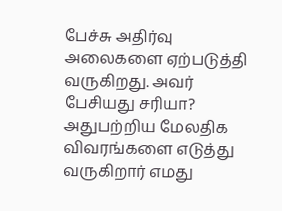பேச்சு அதிர்வு அலைகளை ஏற்படுத்தி வருகிறது. அவர் பேசியது சரியா? அதுபற்றிய மேலதிக விவரங்களை எடுத்து வருகிறார் எமது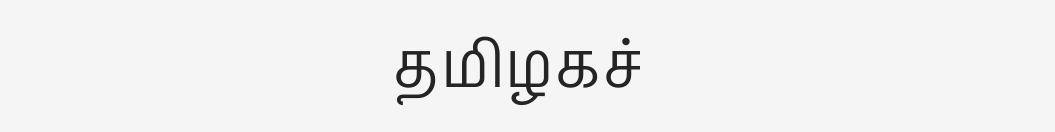தமிழகச்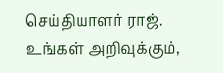செய்தியாளர் ராஜ். உங்கள் அறிவுக்கும்,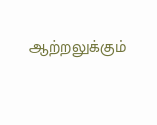ஆற்றலுக்கும்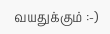வயதுக்கும் :-)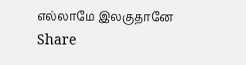எல்லாமே இலகுதானே
Share